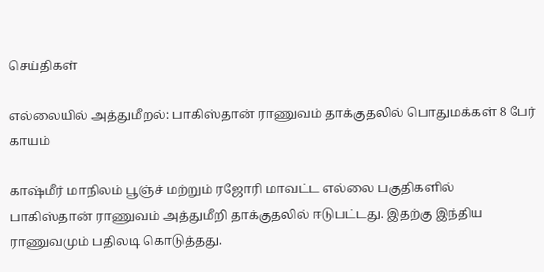செய்திகள்

எல்லையில் அத்துமீறல்: பாகிஸ்தான் ராணுவம் தாக்குதலில் பொதுமக்கள் 8 பேர் காயம்

காஷ்மீர் மாநிலம் பூஞ்ச் மற்றும் ரஜோரி மாவட்ட எல்லை பகுதிகளில் பாகிஸ்தான் ராணுவம் அத்துமீறி தாக்குதலில் ஈடுபட்டது. இதற்கு இந்திய ராணுவமும் பதிலடி கொடுத்தது.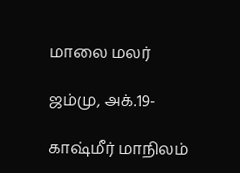மாலை மலர்

ஜம்மு, அக்.19-

காஷ்மீர் மாநிலம்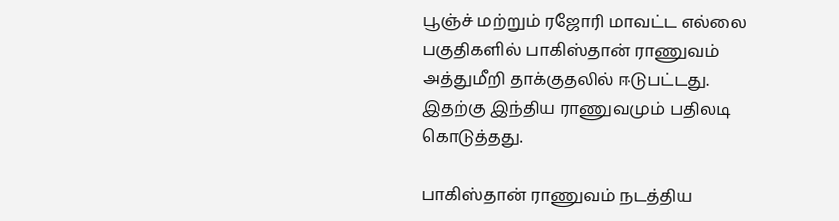பூஞ்ச் மற்றும் ரஜோரி மாவட்ட எல்லை பகுதிகளில் பாகிஸ்தான் ராணுவம் அத்துமீறி தாக்குதலில் ஈடுபட்டது. இதற்கு இந்திய ராணுவமும் பதிலடி கொடுத்தது.

பாகிஸ்தான் ராணுவம் நடத்திய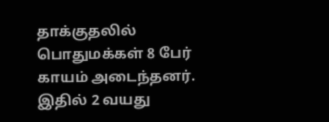தாக்குதலில் பொதுமக்கள் 8 பேர் காயம் அடைந்தனர். இதில் 2 வயது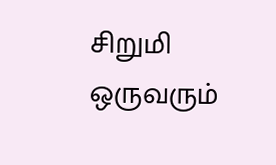சிறுமி ஒருவரும்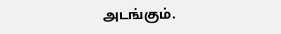அடங்கும்.